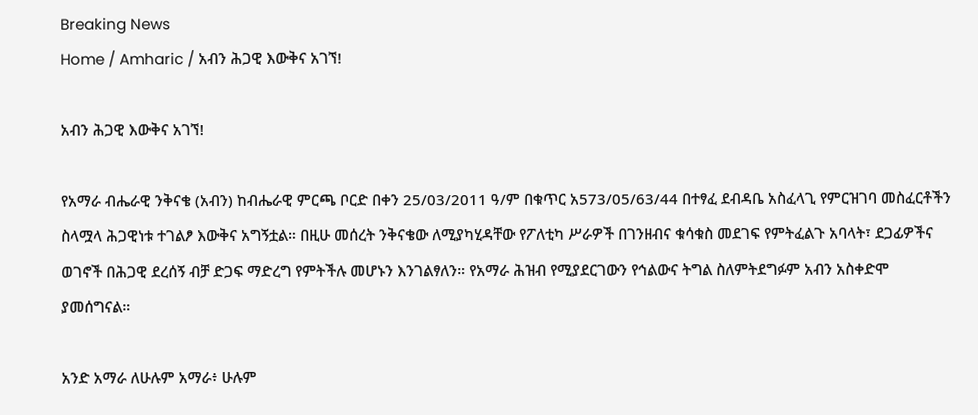Breaking News
Home / Amharic / አብን ሕጋዊ እውቅና አገኘ!

አብን ሕጋዊ እውቅና አገኘ!

የአማራ ብሔራዊ ንቅናቄ (አብን) ከብሔራዊ ምርጫ ቦርድ በቀን 25/03/2011 ዓ/ም በቁጥር አ573/05/63/44 በተፃፈ ደብዳቤ አስፈላጊ የምርዝገባ መስፈርቶችን ስላሟላ ሕጋዊነቱ ተገልፆ እውቅና አግኝቷል። በዚሁ መሰረት ንቅናቄው ለሚያካሂዳቸው የፖለቲካ ሥራዎች በገንዘብና ቁሳቁስ መደገፍ የምትፈልጉ አባላት፣ ደጋፊዎችና ወገኖች በሕጋዊ ደረሰኝ ብቻ ድጋፍ ማድረግ የምትችሉ መሆኑን እንገልፃለን። የአማራ ሕዝብ የሚያደርገውን የኅልውና ትግል ስለምትደግፉም አብን አስቀድሞ ያመሰግናል።

አንድ አማራ ለሁሉም አማራ፥ ሁሉም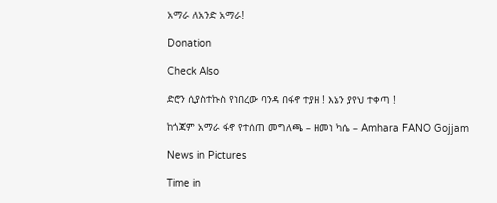አማራ ለአንድ አማራ!

Donation

Check Also

ድሮን ሲያስተኩስ የነበረው ባንዳ በፋኖ ተያዘ ! እኔን ያየህ ተቀጣ !

ከጎጃም አማራ ፋኖ የተሰጠ መግለጫ – ዘመነ ካሴ – Amhara FANO Gojjam

News in Pictures

Time in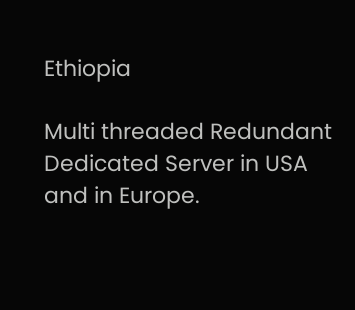Ethiopia

Multi threaded Redundant Dedicated Server in USA and in Europe.